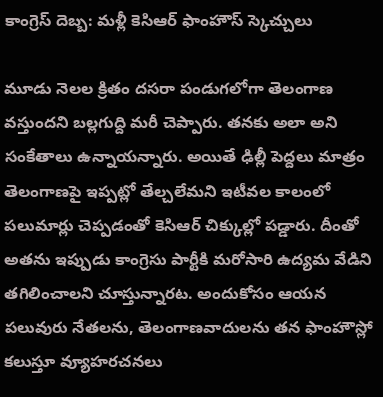కాంగ్రెస్ దెబ్బ: మళ్లీ కెసిఆర్ ఫాంహౌస్ స్కెచ్చులు

మూడు నెలల క్రితం దసరా పండుగలోగా తెలంగాణ వస్తుందని బల్లగుద్ది మరీ చెప్పారు. తనకు అలా అని సంకేతాలు ఉన్నాయన్నారు. అయితే ఢిల్లీ పెద్దలు మాత్రం తెలంగాణపై ఇప్పట్లో తేల్చలేమని ఇటీవల కాలంలో పలుమార్లు చెప్పడంతో కెసిఆర్ చిక్కుల్లో పడ్డారు. దీంతో అతను ఇప్పుడు కాంగ్రెసు పార్టీకి మరోసారి ఉద్యమ వేడిని తగిలించాలని చూస్తున్నారట. అందుకోసం ఆయన పలువురు నేతలను, తెలంగాణవాదులను తన ఫాంహౌస్లో కలుస్తూ వ్యూహరచనలు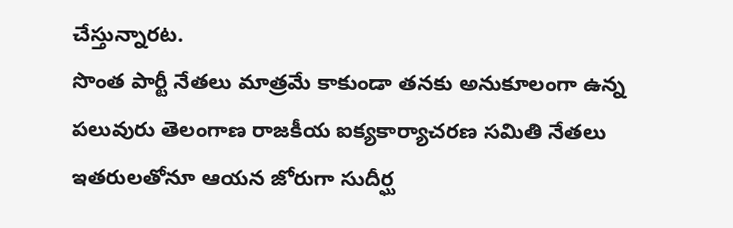చేస్తున్నారట.
సొంత పార్టీ నేతలు మాత్రమే కాకుండా తనకు అనుకూలంగా ఉన్న పలువురు తెలంగాణ రాజకీయ ఐక్యకార్యాచరణ సమితి నేతలు ఇతరులతోనూ ఆయన జోరుగా సుదీర్ఘ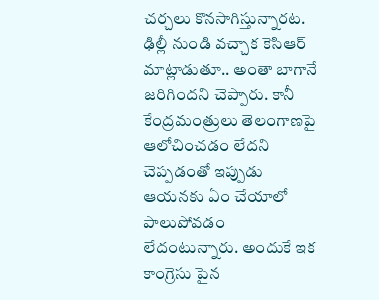చర్చలు కొనసాగిస్తున్నారట. ఢిల్లీ నుండి వచ్చాక కెసిఆర్ మాట్లాడుతూ.. అంతా బాగానే జరిగిందని చెప్పారు. కానీ కేంద్రమంత్రులు తెలంగాణపై ఆలోచించడం లేదని చెప్పడంతో ఇప్పుడు ఆయనకు ఏం చేయాలో పాలుపోవడం లేదంటున్నారు. అందుకే ఇక కాంగ్రెసు పైన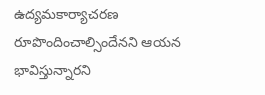ఉద్యమకార్యాచరణ రూపొందించాల్సిందేనని ఆయన భావిస్తున్నారని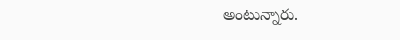అంటున్నారు.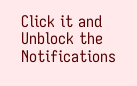Click it and Unblock the Notifications